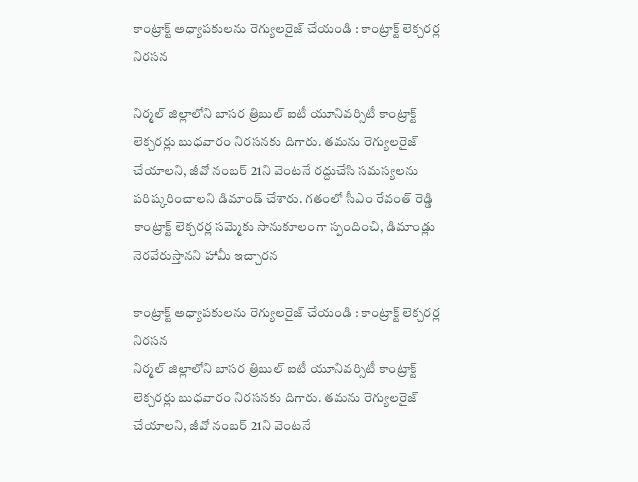కాంట్రాక్ట్ అధ్యాపకులను రెగ్యులరైజ్ చేయండి : కాంట్రాక్ట్ లెక్చరర్ల నిరసన

నిర్మల్ జిల్లాలోని బాసర త్రిబుల్ ఐటీ యూనివర్సిటీ కాంట్రాక్ట్ లెక్చరర్లు బుధవారం నిరసనకు దిగారు. తమను రెగ్యులరైజ్ చేయాలని, జీవో నంబర్ 21ని వెంటనే రద్దుచేసి సమస్యలను పరిష్కరించాలని డిమాండ్ చేశారు. గతంలో సీఎం రేవంత్ రెడ్డి కాంట్రాక్ట్ లెక్చరర్ల సమ్మెకు సానుకూలంగా స్పందించి, డిమాండ్లు నెరవేరుస్తానని హామీ ఇచ్చారన

కాంట్రాక్ట్ అధ్యాపకులను రెగ్యులరైజ్ చేయండి : కాంట్రాక్ట్ లెక్చరర్ల నిరసన
నిర్మల్ జిల్లాలోని బాసర త్రిబుల్ ఐటీ యూనివర్సిటీ కాంట్రాక్ట్ లెక్చరర్లు బుధవారం నిరసనకు దిగారు. తమను రెగ్యులరైజ్ చేయాలని, జీవో నంబర్ 21ని వెంటనే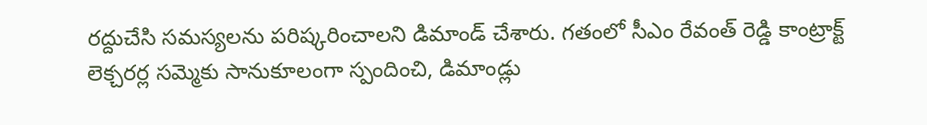రద్దుచేసి సమస్యలను పరిష్కరించాలని డిమాండ్ చేశారు. గతంలో సీఎం రేవంత్ రెడ్డి కాంట్రాక్ట్ లెక్చరర్ల సమ్మెకు సానుకూలంగా స్పందించి, డిమాండ్లు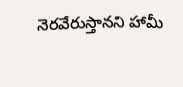నెరవేరుస్తానని హామీ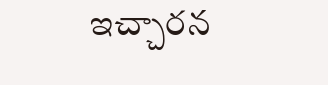ఇచ్చారన